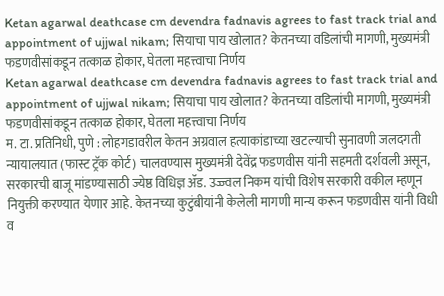Ketan agarwal deathcase cm devendra fadnavis agrees to fast track trial and appointment of ujjwal nikam; सियाचा पाय खोलात? केतनच्या वडिलांची मागणी, मुख्यमंत्री फडणवीसांकडून तत्काळ होकार, घेतला महत्त्वाचा निर्णय
Ketan agarwal deathcase cm devendra fadnavis agrees to fast track trial and appointment of ujjwal nikam; सियाचा पाय खोलात? केतनच्या वडिलांची मागणी, मुख्यमंत्री फडणवीसांकडून तत्काळ होकार, घेतला महत्त्वाचा निर्णय
म. टा. प्रतिनिधी, पुणे : लोहगडावरील केतन अग्रवाल हत्याकांडाच्या खटल्याची सुनावणी जलदगती न्यायालयात (फास्ट ट्रॅक कोर्ट) चालवण्यास मुख्यमंत्री देवेंद्र फडणवीस यांनी सहमती दर्शवली असून, सरकारची बाजू मांडण्यासाठी ज्येष्ठ विधिज्ञ ॲड. उज्ज्वल निकम यांची विशेष सरकारी वकील म्हणून नियुक्ती करण्यात येणार आहे. केतनच्या कुटुंबीयांनी केलेली मागणी मान्य करून फडणवीस यांनी विधी व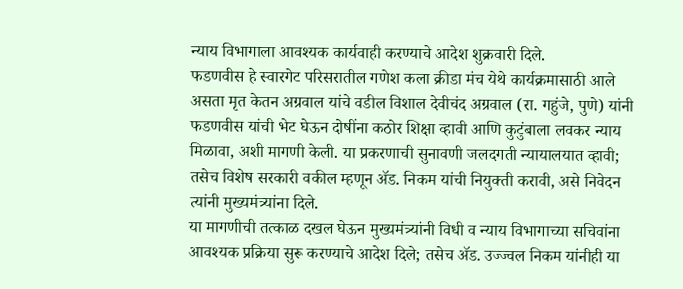न्याय विभागाला आवश्यक कार्यवाही करण्याचे आदेश शुक्रवारी दिले.
फडणवीस हे स्वारगेट परिसरातील गणेश कला क्रीडा मंच येथे कार्यक्रमासाठी आले असता मृत केतन अग्रवाल यांचे वडील विशाल देवीचंद अग्रवाल (रा. गहुंजे, पुणे) यांनी फडणवीस यांची भेट घेऊन दोषींना कठोर शिक्षा व्हावी आणि कुटुंबाला लवकर न्याय मिळावा, अशी मागणी केली. या प्रकरणाची सुनावणी जलदगती न्यायालयात व्हावी; तसेच विशेष सरकारी वकील म्हणून ॲड. निकम यांची नियुक्ती करावी, असे निवेदन त्यांनी मुख्यमंत्र्यांना दिले.
या मागणीची तत्काळ दखल घेऊन मुख्यमंत्र्यांनी विधी व न्याय विभागाच्या सचिवांना आवश्यक प्रक्रिया सुरू करण्याचे आदेश दिले; तसेच ॲड. उज्ज्वल निकम यांनीही या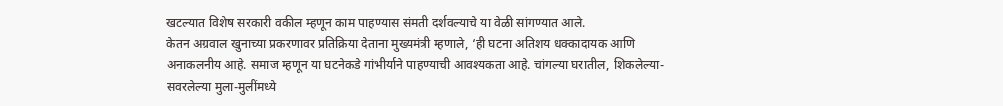खटल्यात विशेष सरकारी वकील म्हणून काम पाहण्यास संमती दर्शवल्याचे या वेळी सांगण्यात आले.
केतन अग्रवाल खुनाच्या प्रकरणावर प्रतिक्रिया देताना मुख्यमंत्री म्हणाले, ‘ही घटना अतिशय धक्कादायक आणि अनाकलनीय आहे. समाज म्हणून या घटनेकडे गांभीर्याने पाहण्याची आवश्यकता आहे. चांगल्या घरातील, शिकलेल्या-सवरलेल्या मुला-मुलींमध्ये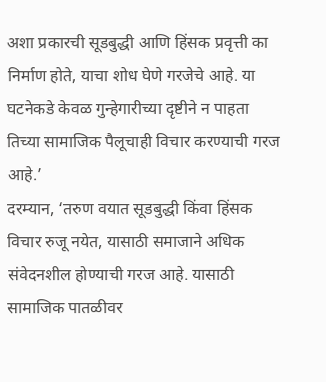अशा प्रकारची सूडबुद्धी आणि हिंसक प्रवृत्ती का निर्माण होते, याचा शोध घेणे गरजेचे आहे. या घटनेकडे केवळ गुन्हेगारीच्या दृष्टीने न पाहता तिच्या सामाजिक पैलूचाही विचार करण्याची गरज आहे.’
दरम्यान, ‘तरुण वयात सूडबुद्धी किंवा हिंसक विचार रुजू नयेत, यासाठी समाजाने अधिक संवेदनशील होण्याची गरज आहे. यासाठी सामाजिक पातळीवर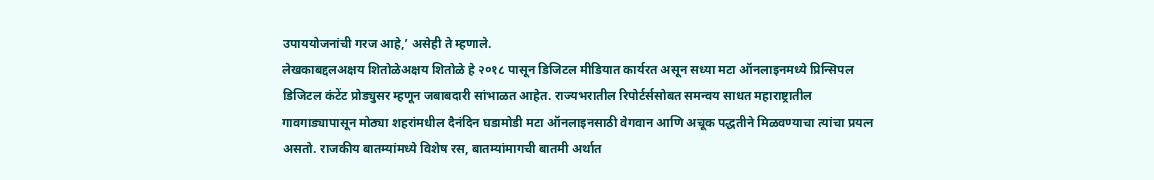उपाययोजनांची गरज आहे,’ असेही ते म्हणाले.
लेखकाबद्दलअक्षय शितोळेअक्षय शितोळे हे २०१८ पासून डिजिटल मीडियात कार्यरत असून सध्या मटा ऑनलाइनमध्ये प्रिन्सिपल डिजिटल कंटेंट प्रोड्युसर म्हणून जबाबदारी सांभाळत आहेत. राज्यभरातील रिपोर्टर्ससोबत समन्वय साधत महाराष्ट्रातील गावगाड्यापासून मोठ्या शहरांमधील दैनंदिन घडामोडी मटा ऑनलाइनसाठी वेगवान आणि अचूक पद्धतीने मिळवण्याचा त्यांचा प्रयत्न असतो. राजकीय बातम्यांमध्ये विशेष रस, बातम्यांमागची बातमी अर्थात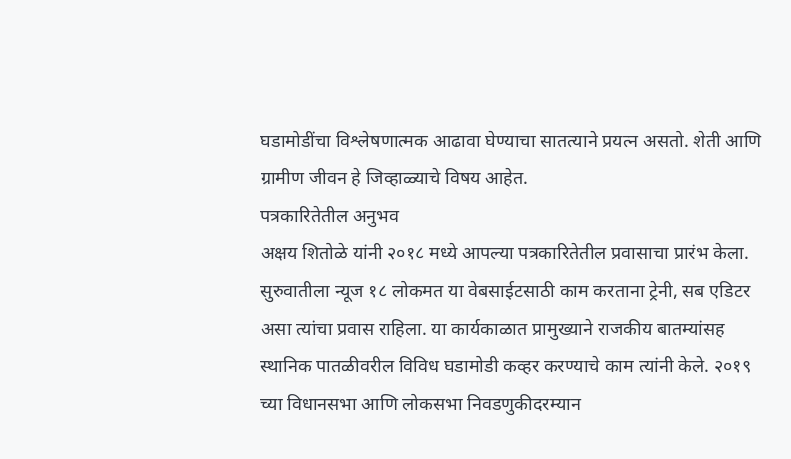घडामोडींचा विश्लेषणात्मक आढावा घेण्याचा सातत्याने प्रयत्न असतो. शेती आणि ग्रामीण जीवन हे जिव्हाळ्याचे विषय आहेत.
पत्रकारितेतील अनुभव
अक्षय शितोळे यांनी २०१८ मध्ये आपल्या पत्रकारितेतील प्रवासाचा प्रारंभ केला. सुरुवातीला न्यूज १८ लोकमत या वेबसाईटसाठी काम करताना ट्रेनी, सब एडिटर असा त्यांचा प्रवास राहिला. या कार्यकाळात प्रामुख्याने राजकीय बातम्यांसह स्थानिक पातळीवरील विविध घडामोडी कव्हर करण्याचे काम त्यांनी केले. २०१९ च्या विधानसभा आणि लोकसभा निवडणुकीदरम्यान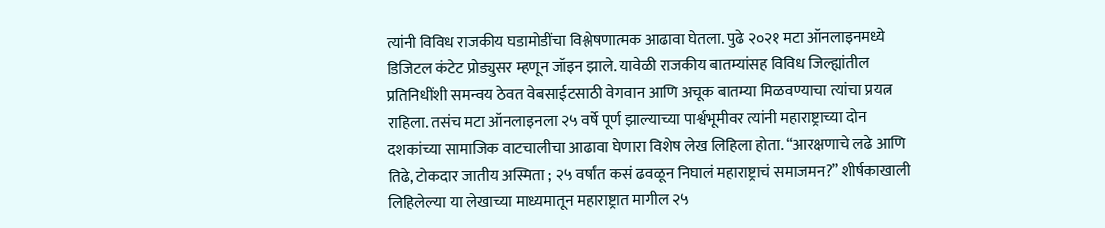त्यांनी विविध राजकीय घडामोडींचा विश्लेषणात्मक आढावा घेतला. पुढे २०२१ मटा ऑनलाइनमध्ये डिजिटल कंटेट प्रोड्युसर म्हणून जॉइन झाले. यावेळी राजकीय बातम्यांसह विविध जिल्ह्यांतील प्रतिनिधींशी समन्वय ठेवत वेबसाईटसाठी वेगवान आणि अचूक बातम्या मिळवण्याचा त्यांचा प्रयत्न राहिला. तसंच मटा ऑनलाइनला २५ वर्षे पूर्ण झाल्याच्या पार्श्वभूमीवर त्यांनी महाराष्ट्राच्या दोन दशकांच्या सामाजिक वाटचालीचा आढावा घेणारा विशेष लेख लिहिला होता. “आरक्षणाचे लढे आणि तिढे, टोकदार जातीय अस्मिता ; २५ वर्षांत कसं ढवळून निघालं महाराष्ट्राचं समाजमन?” शीर्षकाखाली लिहिलेल्या या लेखाच्या माध्यमातून महाराष्ट्रात मागील २५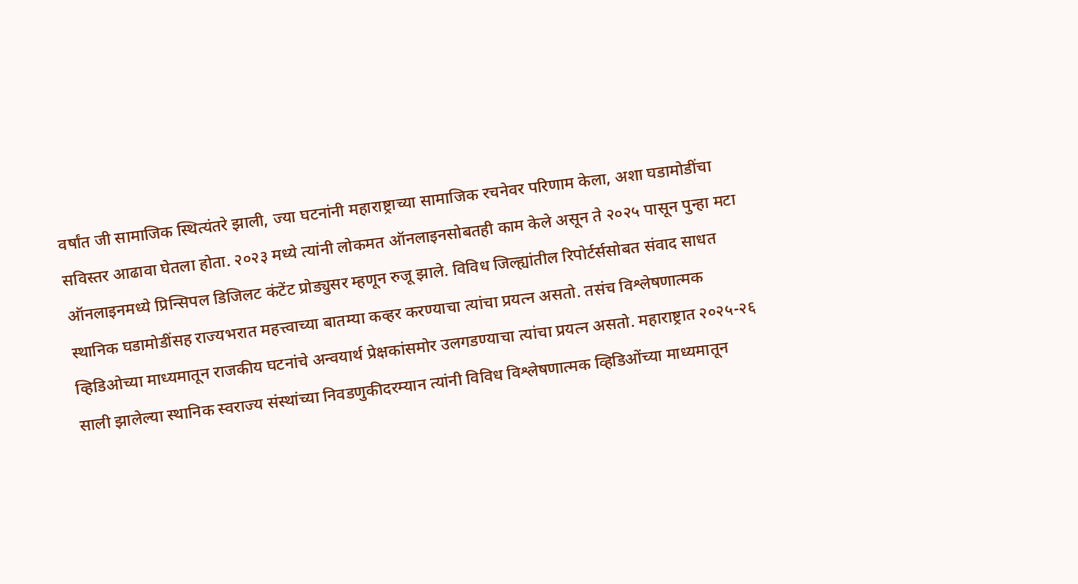वर्षांत जी सामाजिक स्थित्यंतरे झाली, ज्या घटनांनी महाराष्ट्राच्या सामाजिक रचनेवर परिणाम केला, अशा घडामोडींचा सविस्तर आढावा घेतला होता. २०२३ मध्ये त्यांनी लोकमत ऑनलाइनसोबतही काम केले असून ते २०२५ पासून पुन्हा मटा ऑनलाइनमध्ये प्रिन्सिपल डिजिलट कंटेंट प्रोड्युसर म्हणून रुजू झाले. विविध जिल्ह्यांतील रिपोर्टर्ससोबत संवाद साधत स्थानिक घडामोडींसह राज्यभरात महत्त्वाच्या बातम्या कव्हर करण्याचा त्यांचा प्रयत्न असतो. तसंच विश्लेषणात्मक व्हिडिओच्या माध्यमातून राजकीय घटनांचे अन्वयार्थ प्रेक्षकांसमोर उलगडण्याचा त्यांचा प्रयत्न असतो. महाराष्ट्रात २०२५-२६ साली झालेल्या स्थानिक स्वराज्य संस्थांच्या निवडणुकीदरम्यान त्यांनी विविध विश्लेषणात्मक व्हिडिओंच्या माध्यमातून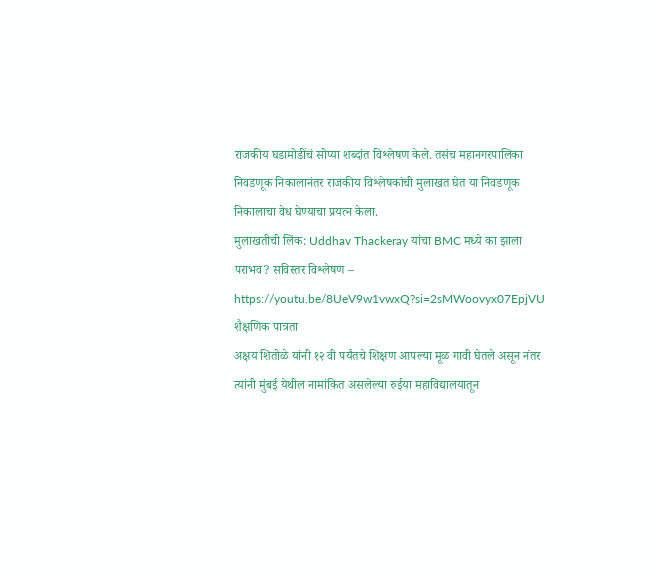राजकीय घडामोडींचं सोप्या शब्दांत विश्लेषण केले. तसंच महानगरपालिका निवडणूक निकालानंतर राजकीय विश्लेषकांची मुलाखत घेत या निवडणूक निकालाचा वेध घेण्याचा प्रयत्न केला.
मुलाखतीची लिंक: Uddhav Thackeray यांचा BMC मध्ये का झाला पराभव? सविस्तर विश्लेषण – https://youtu.be/8UeV9w1vwxQ?si=2sMWoovyx07EpjVU
शैक्षणिक पात्रता
अक्षय शितोळे यांनी १२ वी पर्यंतचे शिक्षण आपल्या मूळ गावी घेतले असून नंतर त्यांनी मुंबई येथील नामांकित असलेल्या रुईया महाविद्यालयातून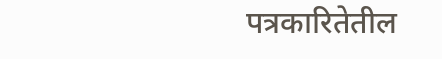पत्रकारितेतील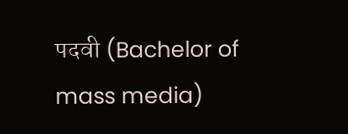पदवी (Bachelor of mass media)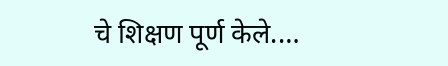चे शिक्षण पूर्ण केले.…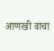आणखी वाचा